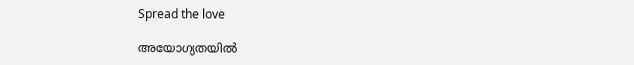Spread the love

അയോഗ്യതയില്‍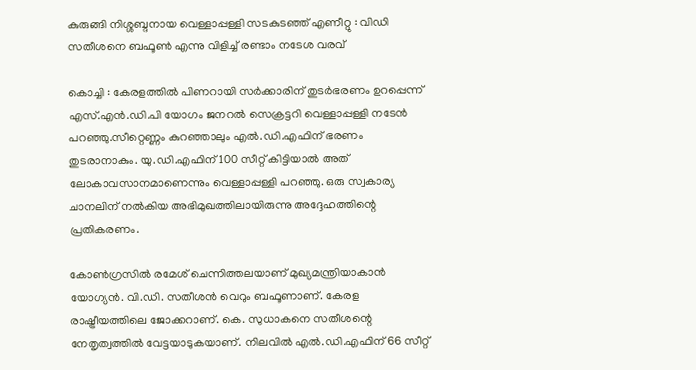കുരുങ്ങി നിശ്ശബ്ദനായ വെള്ളാപ്പള്ളി സടകുടഞ്ഞ് എണീറ്റു : വിഡി സതീശനെ ബഫൂണ്‍ എന്നു വിളിച്ച് രണ്ടാം നടേശ വരവ്

കൊച്ചി : കേരളത്തില്‍ പിണറായി സര്‍ക്കാരിന് തുടര്‍ഭരണം ഉറപ്പെന്ന് എസ്.എന്‍.ഡി.പി യോഗം ജനറല്‍ സെക്രട്ടറി വെള്ളാപ്പള്ളി നടേന്‍ പറഞ്ഞു.സീറ്റെണ്ണം കുറഞ്ഞാലും എല്‍.ഡി.എഫിന് ഭരണം തുടരാനാകും. യു.ഡി.എഫിന് 100 സീറ്റ് കിട്ടിയാല്‍ അത് ലോകാവസാനമാണെന്നും വെള്ളാപ്പള്ളി പറഞ്ഞു. ഒരു സ്വകാര്യ ചാനലിന് നല്‍കിയ അഭിമുഖത്തിലായിരുന്നു അദ്ദേഹത്തിന്റെ പ്രതികരണം.

കോണ്‍ഗ്രസില്‍ രമേശ് ചെന്നിത്തലയാണ് മുഖ്യമന്ത്രിയാകാന്‍ യോഗ്യന്‍. വി.ഡി. സതീശന്‍ വെറും ബഫൂണാണ്. കേരള രാഷ്ട്രീയത്തിലെ ജോക്കറാണ്. കെ. സുധാകനെ സതീശന്റെ നേതൃത്വത്തില്‍ വേട്ടയാടുകയാണ്. നിലവില്‍ എല്‍.ഡി.എഫിന് 66 സീറ്റ്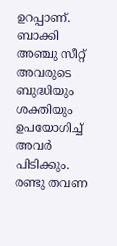ഉറപ്പാണ്. ബാക്കി അഞ്ചു സീറ്റ് അവരുടെ ബുദ്ധിയും ശക്തിയും ഉപയോഗിച്ച് അവര്‍ പിടിക്കും. രണ്ടു തവണ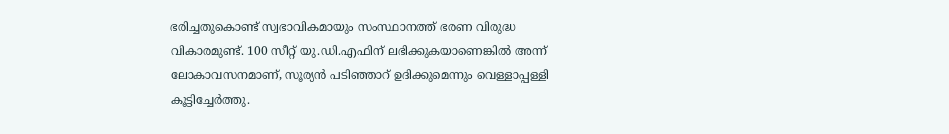ഭരിച്ചതുകൊണ്ട് സ്വഭാവികമായും സംസ്ഥാനത്ത് ഭരണ വിരുദ്ധ വികാരമുണ്ട്. 100 സീറ്റ് യു.ഡി.എഫിന് ലഭിക്കുകയാണെങ്കില്‍ അന്ന് ലോകാവസനമാണ്, സൂര്യന്‍ പടിഞ്ഞാറ് ഉദിക്കുമെന്നും വെള്ളാപ്പള്ളി കൂട്ടിച്ചേര്‍ത്തു.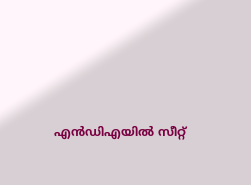എന്‍ഡിഎയില്‍ സീറ്റ്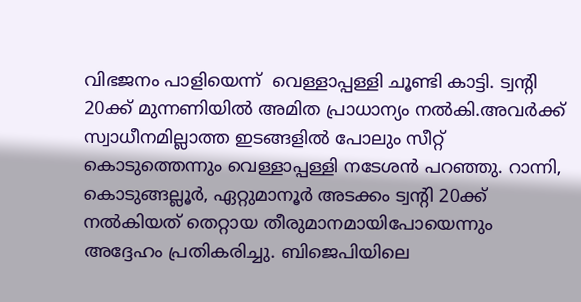വിഭജനം പാളിയെന്ന്  വെള്ളാപ്പള്ളി ചൂണ്ടി കാട്ടി. ട്വന്റി 20ക്ക് മുന്നണിയില്‍ അമിത പ്രാധാന്യം നല്‍കി.അവര്‍ക്ക് സ്വാധീനമില്ലാത്ത ഇടങ്ങളില്‍ പോലും സീറ്റ് കൊടുത്തെന്നും വെള്ളാപ്പള്ളി നടേശന്‍ പറഞ്ഞു. റാന്നി, കൊടുങ്ങല്ലൂര്‍, ഏറ്റുമാനൂര്‍ അടക്കം ട്വന്റി 20ക്ക് നല്‍കിയത് തെറ്റായ തീരുമാനമായിപോയെന്നും അദ്ദേഹം പ്രതികരിച്ചു. ബിജെപിയിലെ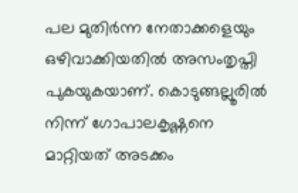പല മുതിര്‍ന്ന നേതാക്കളെയും ഒഴിവാക്കിയതില്‍ അസംതൃപ്തി പുകയുകയാണ്. കൊടുങ്ങല്ലൂരില്‍ നിന്ന് ഗോപാലകൃഷ്ണനെ മാറ്റിയത് അടക്കം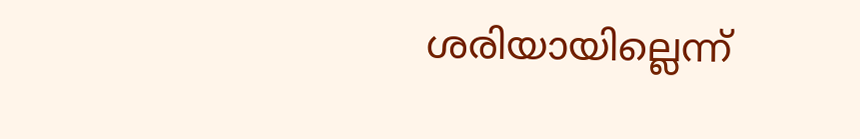ശരിയായില്ലെന്ന്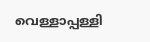വെള്ളാപ്പള്ളി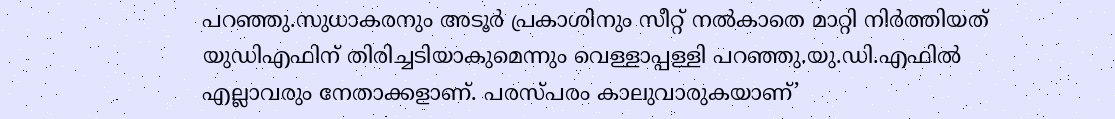പറഞ്ഞു.സുധാകരനും അടൂര്‍ പ്രകാശിനും സീറ്റ് നല്‍കാതെ മാറ്റി നിര്‍ത്തിയത് യുഡിഎഫിന് തിരിച്ചടിയാകുമെന്നും വെള്ളാപ്പള്ളി പറഞ്ഞു.യു.ഡി.എഫില്‍ എല്ലാവരും നേതാക്കളാണ്. പരസ്പരം കാലുവാരുകയാണ്’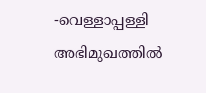-വെള്ളാപ്പള്ളി അഭിമുഖത്തില്‍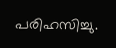പരിഹസിച്ചു.